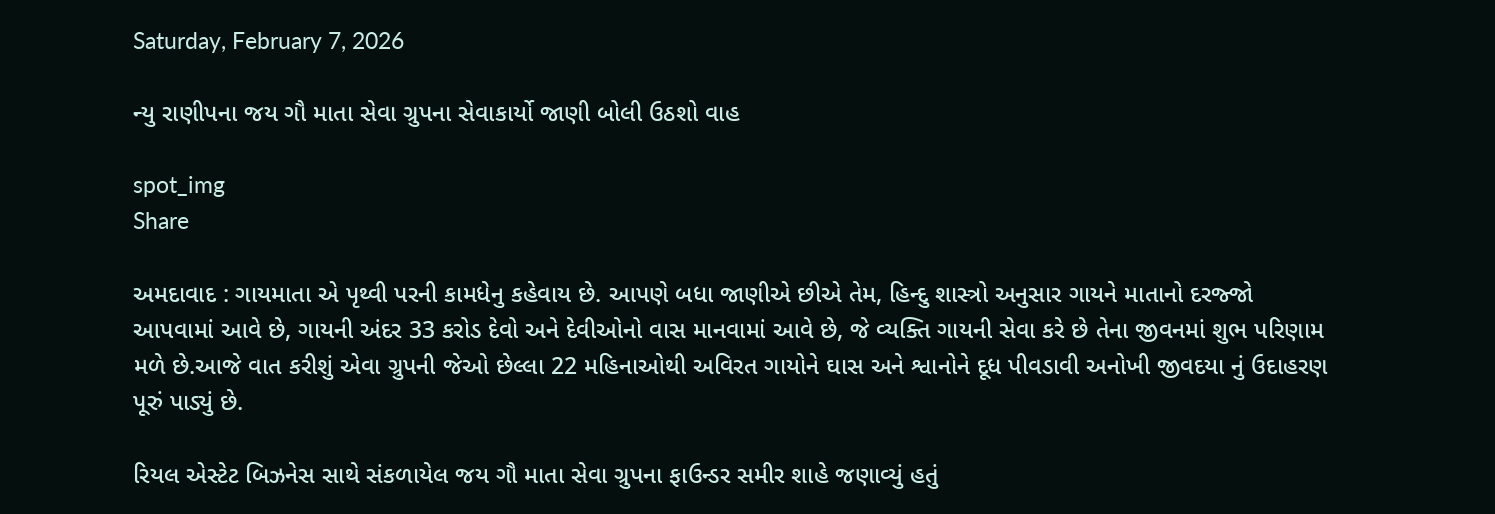Saturday, February 7, 2026

ન્યુ રાણીપના જય ગૌ માતા સેવા ગ્રુપના સેવાકાર્યો જાણી બોલી ઉઠશો વાહ

spot_img
Share

અમદાવાદ : ગાયમાતા એ પૃથ્વી પરની કામધેનુ કહેવાય છે. આપણે બધા જાણીએ છીએ તેમ, હિન્દુ શાસ્ત્રો અનુસાર ગાયને માતાનો દરજ્જો આપવામાં આવે છે, ગાયની અંદર 33 કરોડ દેવો અને દેવીઓનો વાસ માનવામાં આવે છે, જે વ્યક્તિ ગાયની સેવા કરે છે તેના જીવનમાં શુભ પરિણામ મળે છે.આજે વાત કરીશું એવા ગ્રુપની જેઓ છેલ્લા 22 મહિનાઓથી અવિરત ગાયોને ઘાસ અને શ્વાનોને દૂધ પીવડાવી અનોખી જીવદયા નું ઉદાહરણ પૂરું પાડ્યું છે.

રિયલ એસ્ટેટ બિઝનેસ સાથે સંકળાયેલ જય ગૌ માતા સેવા ગ્રુપના ફાઉન્ડર સમીર શાહે જણાવ્યું હતું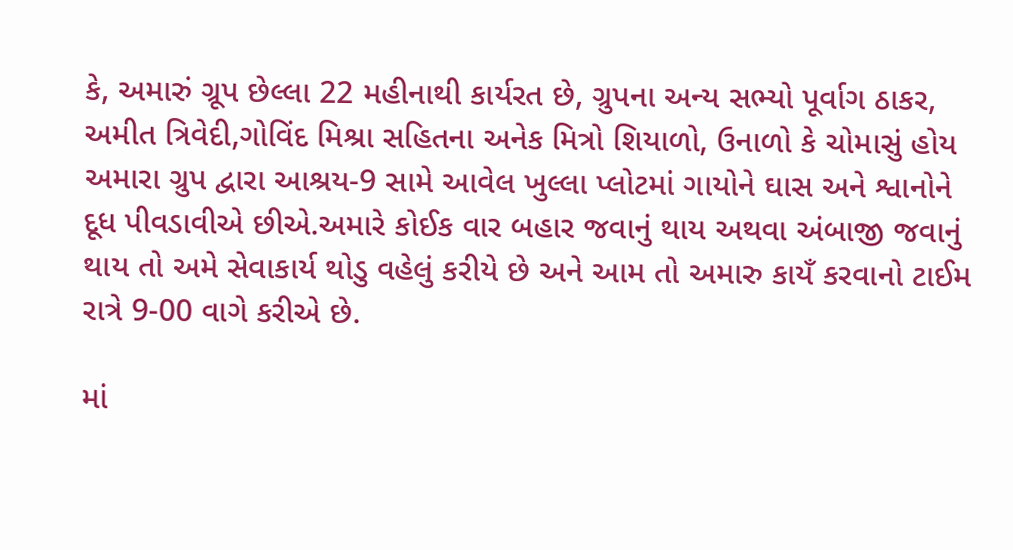કે, અમારું ગ્રૂપ છેલ્લા 22 મહીનાથી કાર્યરત છે, ગ્રુપના અન્ય સભ્યો પૂર્વાગ ઠાકર, અમીત ત્રિવેદી,ગોવિંદ મિશ્રા સહિતના અનેક મિત્રો શિયાળો, ઉનાળો કે ચોમાસું હોય અમારા ગ્રુપ દ્વારા આશ્રય-9 સામે આવેલ ખુલ્લા પ્લોટમાં ગાયોને ઘાસ અને શ્વાનોને દૂધ પીવડાવીએ છીએ.અમારે કોઈક વાર બહાર જવાનું થાય અથવા અંબાજી જવાનું થાય તો અમે સેવાકાર્ય થોડુ વહેલું કરીયે છે અને આમ તો અમારુ કાયઁ કરવાનો ટાઈમ રાત્રે 9-00 વાગે કરીએ છે.

માં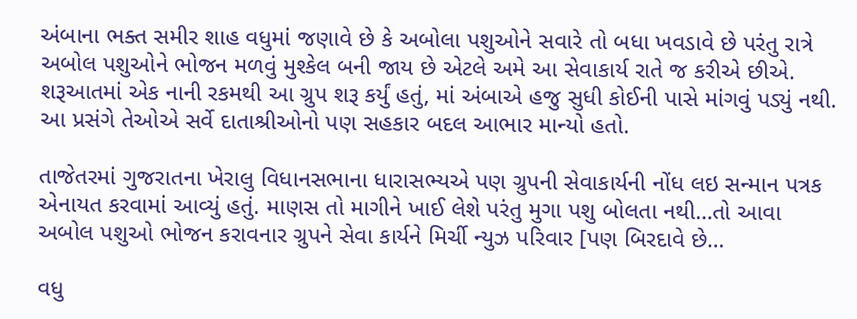અંબાના ભક્ત સમીર શાહ વધુમાં જણાવે છે કે અબોલા પશુઓને સવારે તો બધા ખવડાવે છે પરંતુ રાત્રે અબોલ પશુઓને ભોજન મળવું મુશ્કેલ બની જાય છે એટલે અમે આ સેવાકાર્ય રાતે જ કરીએ છીએ. શરૂઆતમાં એક નાની રકમથી આ ગ્રુપ શરૂ કર્યું હતું, માં અંબાએ હજુ સુધી કોઈની પાસે માંગવું પડ્યું નથી. આ પ્રસંગે તેઓએ સર્વે દાતાશ્રીઓનો પણ સહકાર બદલ આભાર માન્યો હતો.

તાજેતરમાં ગુજરાતના ખેરાલુ વિધાનસભાના ધારાસભ્યએ પણ ગ્રુપની સેવાકાર્યની નોંધ લઇ સન્માન પત્રક એનાયત કરવામાં આવ્યું હતું. માણસ તો માગીને ખાઈ લેશે પરંતુ મુગા પશુ બોલતા નથી…તો આવા અબોલ પશુઓ ભોજન કરાવનાર ગ્રુપને સેવા કાર્યને મિર્ચી ન્યુઝ પરિવાર [પણ બિરદાવે છે…

વધુ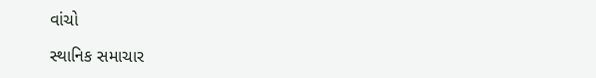વાંચો

સ્થાનિક સમાચાર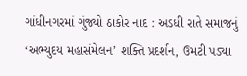ગાંધીનગરમાં ગુંજ્યો ઠાકોર નાદ : અડધી રાતે સમાજનું ‘અભ્યુદય મહાસંમેલન’ શક્તિ પ્રદર્શન, ઉમટી પડ્યા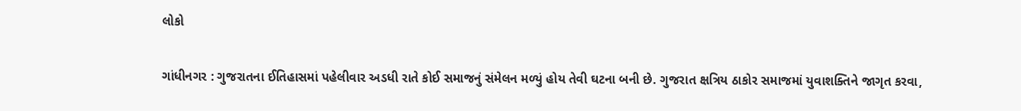લોકો

ગાંધીનગર : ગુજરાતના ઈતિહાસમાં પહેલીવાર અડધી રાતે કોઈ સમાજનું સંમેલન મળ્યું હોય તેવી ઘટના બની છે. ગુજરાત ક્ષત્રિય ઠાકોર સમાજમાં યુવાશક્તિને જાગૃત કરવા,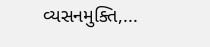વ્યસનમુક્તિ,...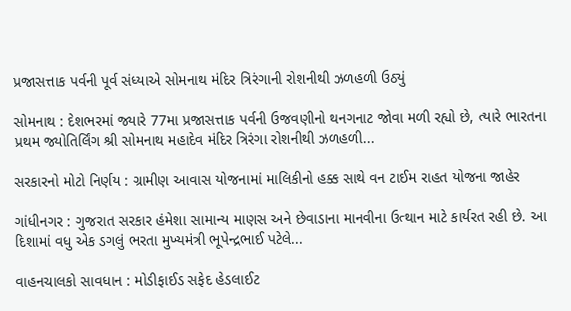પ્રજાસત્તાક પર્વની પૂર્વ સંધ્યાએ સોમનાથ મંદિર ત્રિરંગાની રોશનીથી ઝળહળી ઉઠ્યું

સોમનાથ : દેશભરમાં જ્યારે 77મા પ્રજાસત્તાક પર્વની ઉજવણીનો થનગનાટ જોવા મળી રહ્યો છે, ત્યારે ભારતના પ્રથમ જ્યોતિર્લિંગ શ્રી સોમનાથ મહાદેવ મંદિર ત્રિરંગા રોશનીથી ઝળહળી...

સરકારનો મોટો નિર્ણય : ગ્રામીણ આવાસ યોજનામાં માલિકીનો હક્ક સાથે વન ટાઈમ રાહત યોજના જાહેર

ગાંધીનગર : ગુજરાત સરકાર હંમેશા સામાન્ય માણસ અને છેવાડાના માનવીના ઉત્થાન માટે કાર્યરત રહી છે. આ દિશામાં વધુ એક ડગલું ભરતા મુખ્યમંત્રી ભૂપેન્દ્રભાઈ પટેલે...

વાહનચાલકો સાવધાન : મોડીફાઈડ સફેદ હેડલાઈટ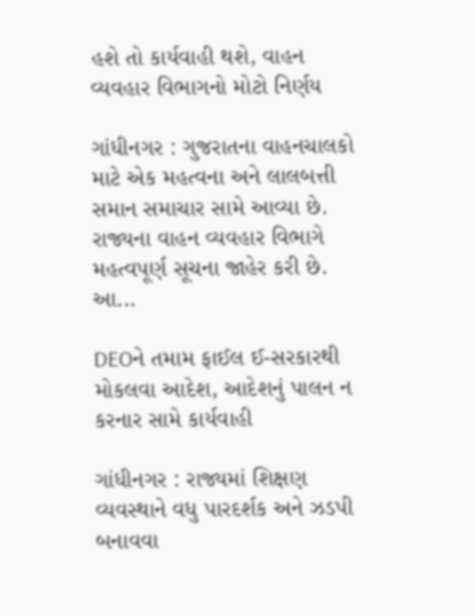હશે તો કાર્યવાહી થશે, વાહન વ્યવહાર વિભાગનો મોટો નિર્ણય

ગાંધીનગર : ગુજરાતના વાહનચાલકો માટે એક મહત્વના અને લાલબત્તી સમાન સમાચાર સામે આવ્યા છે. રાજ્યના વાહન વ્યવહાર વિભાગે મહત્વપૂર્ણ સૂચના જાહેર કરી છે. આ...

DEOને તમામ ફાઈલ ઈ-સરકારથી મોકલવા આદેશ, આદેશનું પાલન ન કરનાર સામે કાર્યવાહી

ગાંધીનગર : રાજ્યમાં શિક્ષણ વ્યવસ્થાને વધુ પારદર્શક અને ઝડપી બનાવવા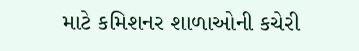માટે કમિશનર શાળાઓની કચેરી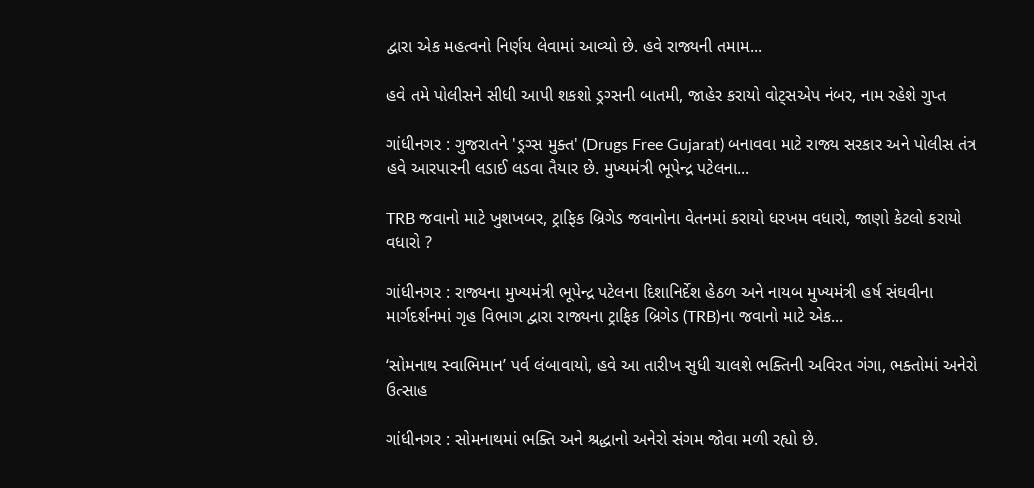દ્વારા એક મહત્વનો નિર્ણય લેવામાં આવ્યો છે. હવે રાજ્યની તમામ...

હવે તમે પોલીસને સીધી આપી શકશો ડ્રગ્સની બાતમી, જાહેર કરાયો વોટ્સએપ નંબર, નામ રહેશે ગુપ્ત

ગાંધીનગર : ગુજરાતને 'ડ્રગ્સ મુક્ત' (Drugs Free Gujarat) બનાવવા માટે રાજ્ય સરકાર અને પોલીસ તંત્ર હવે આરપારની લડાઈ લડવા તૈયાર છે. મુખ્યમંત્રી ભૂપેન્દ્ર પટેલના...

TRB જવાનો માટે ખુશખબર, ટ્રાફિક બ્રિગેડ જવાનોના વેતનમાં કરાયો ધરખમ વધારો, જાણો કેટલો કરાયો વધારો ?

ગાંધીનગર : રાજ્યના મુખ્યમંત્રી ભૂપેન્દ્ર પટેલના દિશાનિર્દેશ હેઠળ અને નાયબ મુખ્યમંત્રી હર્ષ સંઘવીના માર્ગદર્શનમાં ગૃહ વિભાગ દ્વારા રાજ્યના ટ્રાફિક બ્રિગેડ (TRB)ના જવાનો માટે એક...

‘સોમનાથ સ્વાભિમાન’ પર્વ લંબાવાયો, હવે આ તારીખ સુધી ચાલશે ભક્તિની અવિરત ગંગા, ભક્તોમાં અનેરો ઉત્સાહ

ગાંધીનગર : સોમનાથમાં ભક્તિ અને શ્રદ્ધાનો અનેરો સંગમ જોવા મળી રહ્યો છે.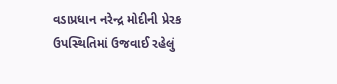વડાપ્રધાન નરેન્દ્ર મોદીની પ્રેરક ઉપસ્થિતિમાં ઉજવાઈ રહેલું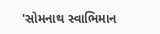'સોમનાથ સ્વાભિમાન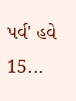પર્વ' હવે 15...